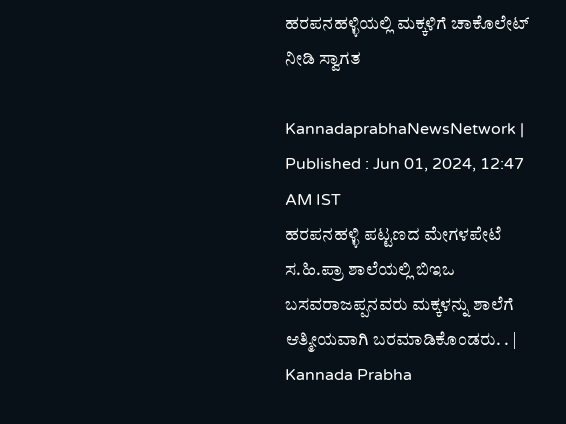ಹರಪನಹಳ್ಳಿಯಲ್ಲಿ ಮಕ್ಕಳಿಗೆ ಚಾಕೊಲೇಟ್‌ ನೀಡಿ ಸ್ವಾಗತ

KannadaprabhaNewsNetwork |
Published : Jun 01, 2024, 12:47 AM IST
ಹರಪನಹಳ್ಳಿ ಪಟ್ಟಣದ ಮೇಗಳಪೇಟೆ ಸ.ಹಿ.ಪ್ರಾ ಶಾಲೆಯಲ್ಲಿ ಬಿಇಒ ಬಸವರಾಜಪ್ಪನವರು ಮಕ್ಕಳನ್ನು ಶಾಲೆಗೆ ಆತ್ಮೀಯವಾಗಿ ಬರಮಾಡಿಕೊಂಡರು. . | Kannada Prabha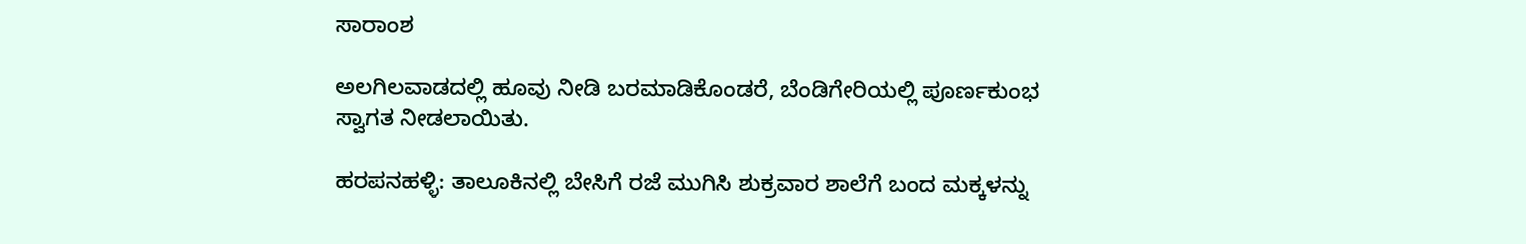ಸಾರಾಂಶ

ಅಲಗಿಲವಾಡದಲ್ಲಿ ಹೂವು ನೀಡಿ ಬರಮಾಡಿಕೊಂಡರೆ, ಬೆಂಡಿಗೇರಿಯಲ್ಲಿ ಪೂರ್ಣಕುಂಭ ಸ್ವಾಗತ ನೀಡಲಾಯಿತು.

ಹರಪನಹಳ್ಳಿ: ತಾಲೂಕಿನಲ್ಲಿ ಬೇಸಿಗೆ ರಜೆ ಮುಗಿಸಿ ಶುಕ್ರವಾರ ಶಾಲೆಗೆ ಬಂದ ಮಕ್ಕಳನ್ನು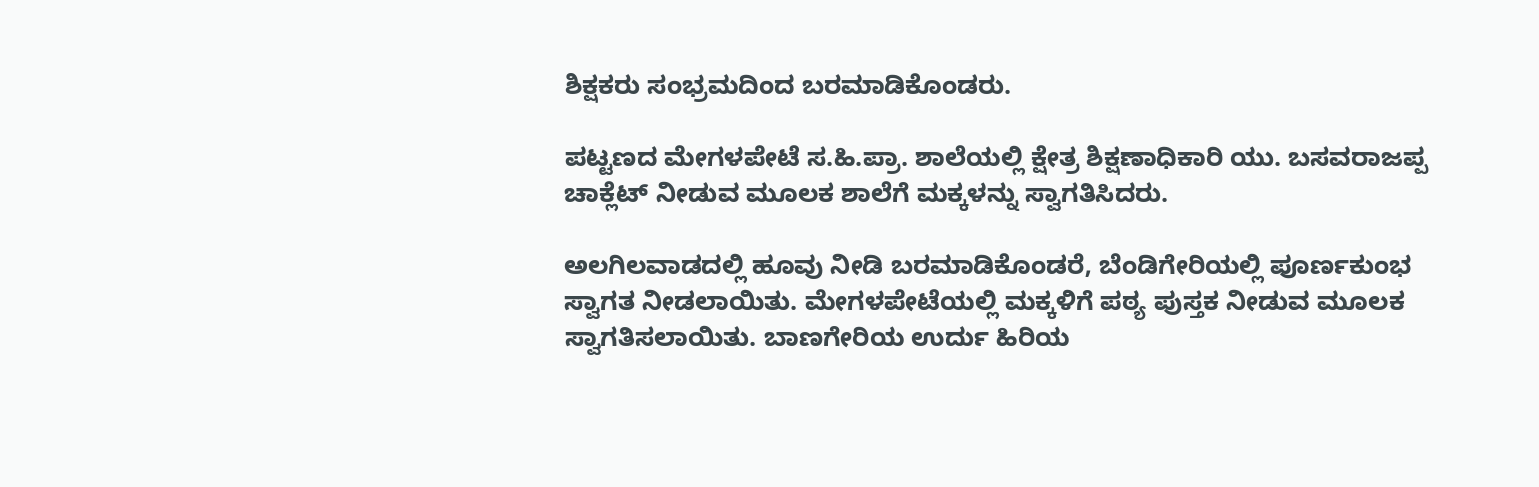ಶಿಕ್ಷಕರು ಸಂಭ್ರಮದಿಂದ ಬರಮಾಡಿಕೊಂಡರು.

ಪಟ್ಟಣದ ಮೇಗಳಪೇಟೆ ಸ.ಹಿ.ಪ್ರಾ. ಶಾಲೆಯಲ್ಲಿ ಕ್ಷೇತ್ರ ಶಿಕ್ಷಣಾಧಿಕಾರಿ ಯು. ಬಸವರಾಜಪ್ಪ ಚಾಕ್ಲೆಟ್‌ ನೀಡುವ ಮೂಲಕ ಶಾಲೆಗೆ ಮಕ್ಕಳನ್ನು ಸ್ವಾಗತಿಸಿದರು.

ಅಲಗಿಲವಾಡದಲ್ಲಿ ಹೂವು ನೀಡಿ ಬರಮಾಡಿಕೊಂಡರೆ, ಬೆಂಡಿಗೇರಿಯಲ್ಲಿ ಪೂರ್ಣಕುಂಭ ಸ್ವಾಗತ ನೀಡಲಾಯಿತು. ಮೇಗಳಪೇಟೆಯಲ್ಲಿ ಮಕ್ಕಳಿಗೆ ಪಠ್ಯ ಪುಸ್ತಕ ನೀಡುವ ಮೂಲಕ ಸ್ವಾಗತಿಸಲಾಯಿತು. ಬಾಣಗೇರಿಯ ಉರ್ದು ಹಿರಿಯ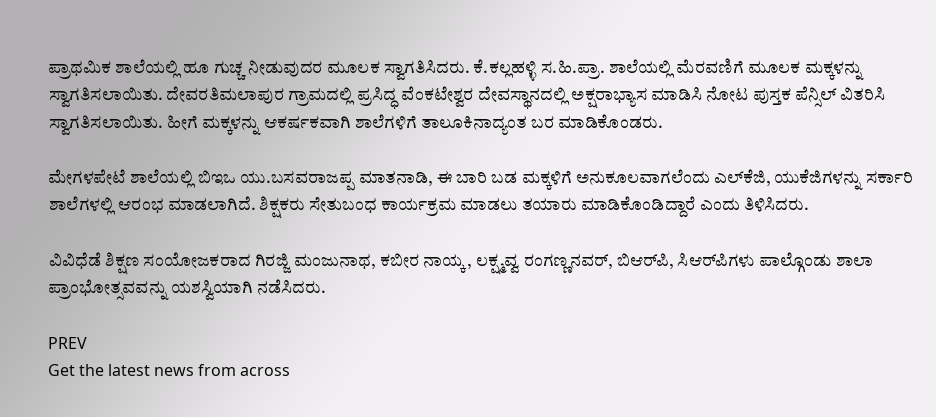ಪ್ರಾಥಮಿಕ ಶಾಲೆಯಲ್ಲಿ ಹೂ ಗುಚ್ಚ ನೀಡುವುದರ ಮೂಲಕ ಸ್ವಾಗತಿಸಿದರು. ಕೆ.ಕಲ್ಲಹಳ್ಳಿ ಸ.ಹಿ.ಪ್ರಾ. ಶಾಲೆಯಲ್ಲಿ ಮೆರವಣಿಗೆ ಮೂಲಕ ಮಕ್ಕಳನ್ನು ಸ್ವಾಗತಿಸಲಾಯಿತು. ದೇವರತಿಮಲಾಪುರ ಗ್ರಾಮದಲ್ಲಿ ಪ್ರಸಿದ್ಧ ವೆಂಕಟೇಶ್ವರ ದೇವಸ್ಥಾನದಲ್ಲಿ ಅಕ್ಷರಾಭ್ಯಾಸ ಮಾಡಿಸಿ ನೋಟ ಪುಸ್ತಕ ಪೆನ್ಸಿಲ್‌ ವಿತರಿಸಿ ಸ್ವಾಗತಿಸಲಾಯಿತು. ಹೀಗೆ ಮಕ್ಕಳನ್ನು ಆಕರ್ಷಕವಾಗಿ ಶಾಲೆಗಳಿಗೆ ತಾಲೂಕಿನಾದ್ಯಂತ ಬರ ಮಾಡಿಕೊಂಡರು.

ಮೇಗಳಪೇಟೆ ಶಾಲೆಯಲ್ಲಿ ಬಿಇಒ ಯು.ಬಸವರಾಜಪ್ಪ ಮಾತನಾಡಿ, ಈ ಬಾರಿ ಬಡ ಮಕ್ಕಳಿಗೆ ಅನುಕೂಲವಾಗಲೆಂದು ಎಲ್‌ಕೆಜಿ, ಯುಕೆಜಿಗಳನ್ನು ಸರ್ಕಾರಿ ಶಾಲೆಗಳಲ್ಲಿ ಆರಂಭ ಮಾಡಲಾಗಿದೆ. ಶಿಕ್ಷಕರು ಸೇತುಬಂಧ ಕಾರ್ಯಕ್ರಮ ಮಾಡಲು ತಯಾರು ಮಾಡಿಕೊಂಡಿದ್ದಾರೆ ಎಂದು ತಿಳಿಸಿದರು.

ವಿವಿಧೆಡೆ ಶಿಕ್ಷಣ ಸಂಯೋಜಕರಾದ ಗಿರಜ್ಜಿ ಮಂಜುನಾಥ, ಕಬೀರ ನಾಯ್ಕ, ಲಕ್ಷ್ಮವ್ವ ರಂಗಣ್ಣನವರ್, ಬಿಆರ್‌ಪಿ, ಸಿಆರ್‌ಪಿಗಳು ಪಾಲ್ಗೊಂಡು ಶಾಲಾ ಪ್ರಾಂಭೋತ್ಸವವನ್ನು ಯಶಸ್ವಿಯಾಗಿ ನಡೆಸಿದರು.

PREV
Get the latest news from across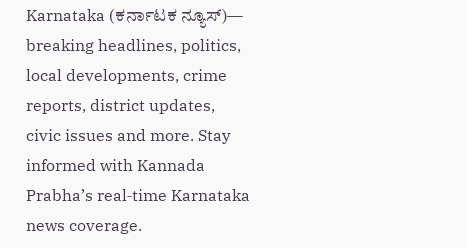Karnataka (ಕರ್ನಾಟಕ ನ್ಯೂಸ್)— breaking headlines, politics, local developments, crime reports, district updates, civic issues and more. Stay informed with Kannada Prabha’s real‑time Karnataka news coverage.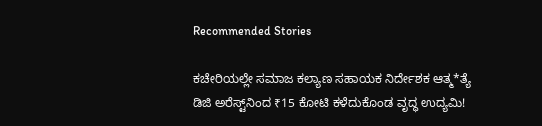Recommended Stories

ಕಚೇರಿಯಲ್ಲೇ ಸಮಾಜ ಕಲ್ಯಾಣ ಸಹಾಯಕ ನಿರ್ದೇಶಕ ಆತ್ಮ*ತ್ಯೆ
ಡಿಜಿ ಅರೆಸ್ಟ್‌ನಿಂದ ₹15 ಕೋಟಿ ಕಳೆದುಕೊಂಡ ವೃದ್ಧ ಉದ್ಯಮಿ!